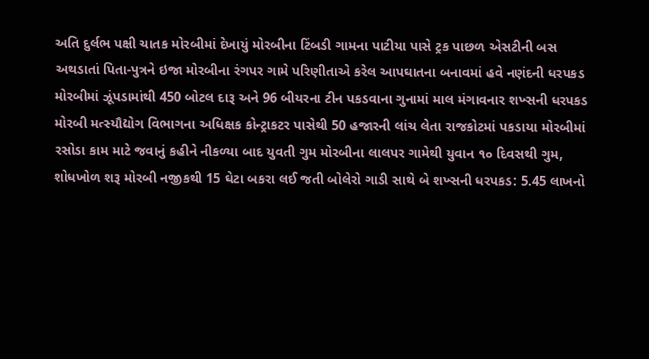અતિ દુર્લભ પક્ષી ચાતક મોરબીમાં દેખાયું મોરબીના ટિંબડી ગામના પાટીયા પાસે ટ્રક પાછળ એસટીની બસ અથડાતાં પિતા-પુત્રને ઇજા મોરબીના રંગપર ગામે પરિણીતાએ કરેલ આપઘાતના બનાવમાં હવે નણંદની ધરપકડ મોરબીમાં ઝૂંપડામાંથી 450 બોટલ દારૂ અને 96 બીયરના ટીન પકડવાના ગુનામાં માલ મંગાવનાર શખ્સની ધરપકડ મોરબી મત્સ્યૌદ્યોગ વિભાગના અધિક્ષક કોન્ટ્રાકટર પાસેથી 50 હજારની લાંચ લેતા રાજકોટમાં પકડાયા મોરબીમાં રસોડા કામ માટે જવાનું કહીને નીકળ્યા બાદ યુવતી ગુમ મોરબીના લાલપર ગામેથી યુવાન ૧૦ દિવસથી ગુમ, શોધખોળ શરૂ મોરબી નજીકથી 15 ઘેટા બકરા લઈ જતી બોલેરો ગાડી સાથે બે શખ્સની ધરપકડ: 5.45 લાખનો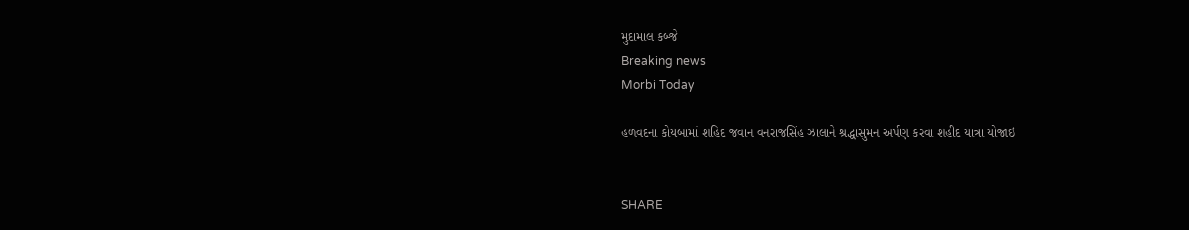મુદામાલ કબ્જે
Breaking news
Morbi Today

હળવદના કોયબામાં શહિદ જવાન વનરાજસિંહ ઝાલાને શ્રદ્ધાસુમન અર્પણ કરવા શહીદ યાત્રા યોજાઇ


SHARE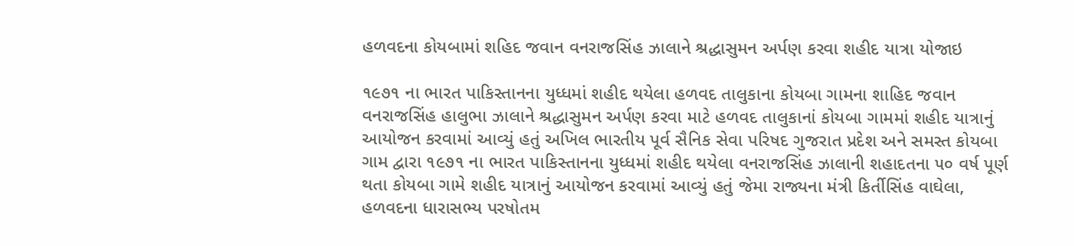હળવદના કોયબામાં શહિદ જવાન વનરાજસિંહ ઝાલાને શ્રદ્ધાસુમન અર્પણ કરવા શહીદ યાત્રા યોજાઇ

૧૯૭૧ ના ભારત પાકિસ્તાનના યુધ્ધમાં શહીદ થયેલા હળવદ તાલુકાના કોયબા ગામના શાહિદ જવાન વનરાજસિંહ હાલુભા ઝાલાને શ્રદ્ધાસુમન અર્પણ કરવા માટે હળવદ તાલુકાનાં કોયબા ગામમાં શહીદ યાત્રાનું આયોજન કરવામાં આવ્યું હતું અખિલ ભારતીય પૂર્વ સૈનિક સેવા પરિષદ ગુજરાત પ્રદેશ અને સમસ્ત કોયબા ગામ દ્વારા ૧૯૭૧ ના ભારત પાકિસ્તાનના યુધ્ધમાં શહીદ થયેલા વનરાજસિંહ ઝાલાની શહાદતના ૫૦ વર્ષ પૂર્ણ થતા કોયબા ગામે શહીદ યાત્રાનું આયોજન કરવામાં આવ્યું હતું જેમા રાજ્યના મંત્રી કિર્તીસિંહ વાઘેલા, હળવદના ધારાસભ્ય પરષોતમ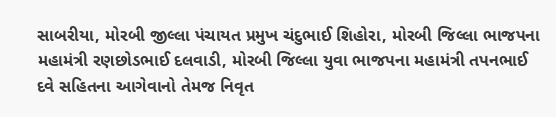સાબરીયા, મોરબી જીલ્લા પંચાયત પ્રમુખ ચંદુભાઈ શિહોરા, મોરબી જિલ્લા ભાજપના મહામંત્રી રણછોડભાઈ દલવાડી, મોરબી જિલ્લા યુવા ભાજપના મહામંત્રી તપનભાઈ દવે સહિતના આગેવાનો તેમજ નિવૃત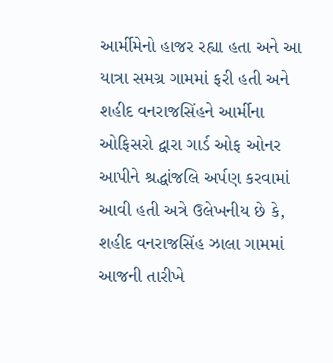આર્મીમેનો હાજર રહ્યા હતા અને આ યાત્રા સમગ્ર ગામમાં ફરી હતી અને શહીદ વનરાજસિંહને આર્મીના ઓફિસરો દ્વારા ગાર્ડ ઓફ ઓનર આપીને શ્રદ્ધાંજલિ અર્પણ કરવામાં આવી હતી અત્રે ઉલેખનીય છે કે, શહીદ વનરાજસિંહ ઝાલા ગામમાં આજની તારીખે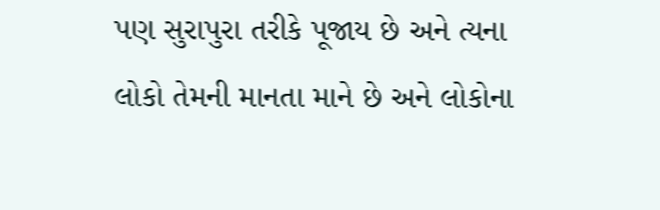પણ સુરાપુરા તરીકે પૂજાય છે અને ત્યના લોકો તેમની માનતા માને છે અને લોકોના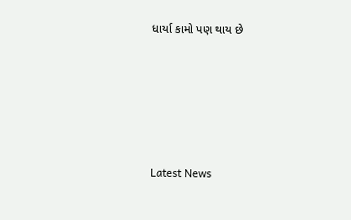ધાર્યા કામો પણ થાય છે






Latest News